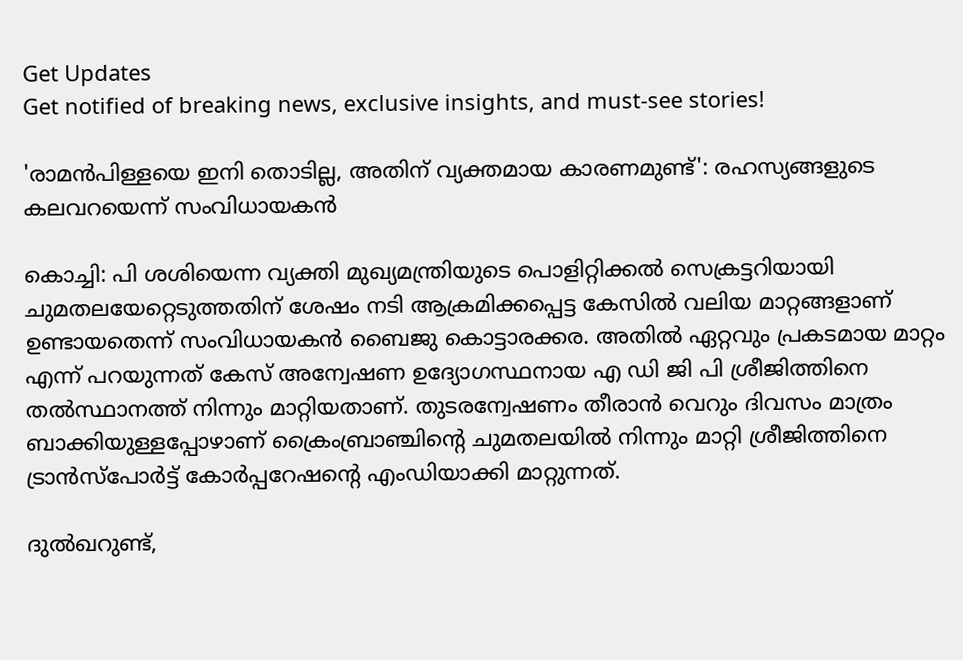Get Updates
Get notified of breaking news, exclusive insights, and must-see stories!

'രാമന്‍പിള്ളയെ ഇനി തൊടില്ല, അതിന് വ്യക്തമായ കാരണമുണ്ട്': രഹസ്യങ്ങളുടെ കലവറയെന്ന് സംവിധായകന്‍

കൊച്ചി: പി ശശിയെന്ന വ്യക്തി മുഖ്യമന്ത്രിയുടെ പൊളിറ്റിക്കല്‍ സെക്രട്ടറിയായി ചുമതലയേറ്റെടുത്തതിന് ശേഷം നടി ആക്രമിക്കപ്പെട്ട കേസില്‍ വലിയ മാറ്റങ്ങളാണ് ഉണ്ടായതെന്ന് സംവിധായകന്‍ ബൈജു കൊട്ടാരക്കര. അതില്‍ ഏറ്റവും പ്രകടമായ മാറ്റം എന്ന് പറയുന്നത് കേസ് അന്വേഷണ ഉദ്യോഗസ്ഥനായ എ ഡി ജി പി ശ്രീജിത്തിനെ തല്‍സ്ഥാനത്ത് നിന്നും മാറ്റിയതാണ്. തുടരന്വേഷണം തീരാന്‍ വെറും ദിവസം മാത്രം ബാക്കിയുള്ളപ്പോഴാണ് ക്രൈംബ്രാഞ്ചിന്റെ ചുമതലയില്‍ നിന്നും മാറ്റി ശ്രീജിത്തിനെ ട്രാന്‍സ്പോർട്ട് കോർപ്പറേഷന്റെ എംഡിയാക്കി മാറ്റുന്നത്.

ദുല്‍ഖറുണ്ട്,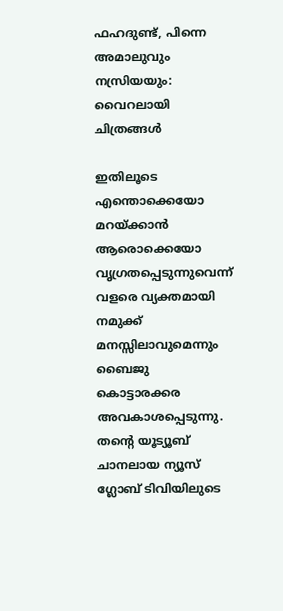ഫഹദുണ്ട്, പിന്നെ അമാലുവും നസ്രിയയും: വൈറലായി ചിത്രങ്ങള്‍

ഇതിലൂടെ എന്തൊക്കെയോ മറയ്ക്കാന്‍ ആരൊക്കെയോ വൃഗ്രതപ്പെടുന്നുവെന്ന് വളരെ വ്യക്തമായി നമുക്ക് മനസ്സിലാവുമെന്നും ബൈജു കൊട്ടാരക്കര അവകാശപ്പെടുന്നു. തന്റെ യൂട്യൂബ് ചാനലായ ന്യൂസ് ഗ്ലോബ് ടിവിയിലുടെ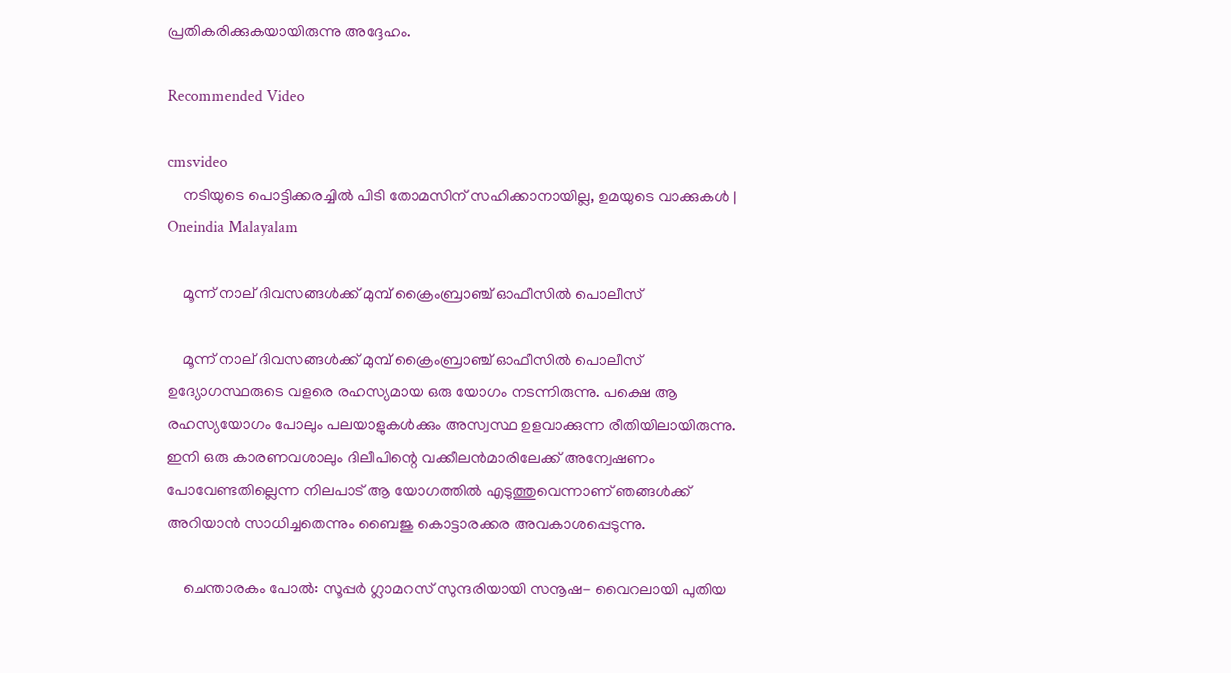പ്രതികരിക്കുകയായിരുന്നു അദ്ദേഹം.

Recommended Video

cmsvideo
    നടിയുടെ പൊട്ടിക്കരച്ചില്‍ പിടി തോമസിന് സഹിക്കാനായില്ല, ഉമയുടെ വാക്കുകള്‍ | Oneindia Malayalam

    മൂന്ന് നാല് ദിവസങ്ങള്‍ക്ക് മുമ്പ് ക്രൈംബ്രാഞ്ച് ഓഫീസില്‍ പൊലീസ്

    മൂന്ന് നാല് ദിവസങ്ങള്‍ക്ക് മുമ്പ് ക്രൈംബ്രാഞ്ച് ഓഫീസില്‍ പൊലീസ് ഉദ്യോഗസ്ഥരുടെ വളരെ രഹസ്യമായ ഒരു യോഗം നടന്നിരുന്നു. പക്ഷെ ആ രഹസ്യയോഗം പോലും പലയാളുകള്‍ക്കും അസ്വസ്ഥ ഉളവാക്കുന്ന രീതിയിലായിരുന്നു. ഇനി ഒരു കാരണവശാലും ദിലീപിന്റെ വക്കീലന്‍മാരിലേക്ക് അന്വേഷണം പോവേണ്ടതില്ലെന്ന നിലപാട് ആ യോഗത്തില്‍ എടുത്തുവെന്നാണ് ഞങ്ങള്‍ക്ക് അറിയാന്‍ സാധിച്ചതെന്നും ബൈജു കൊട്ടാരക്കര അവകാശപ്പെടുന്നു.

    ചെന്താരകം പോല്‍: സൂപ്പർ ഗ്ലാമറസ് സുന്ദരിയായി സനൂഷ- വൈറലായി പുതിയ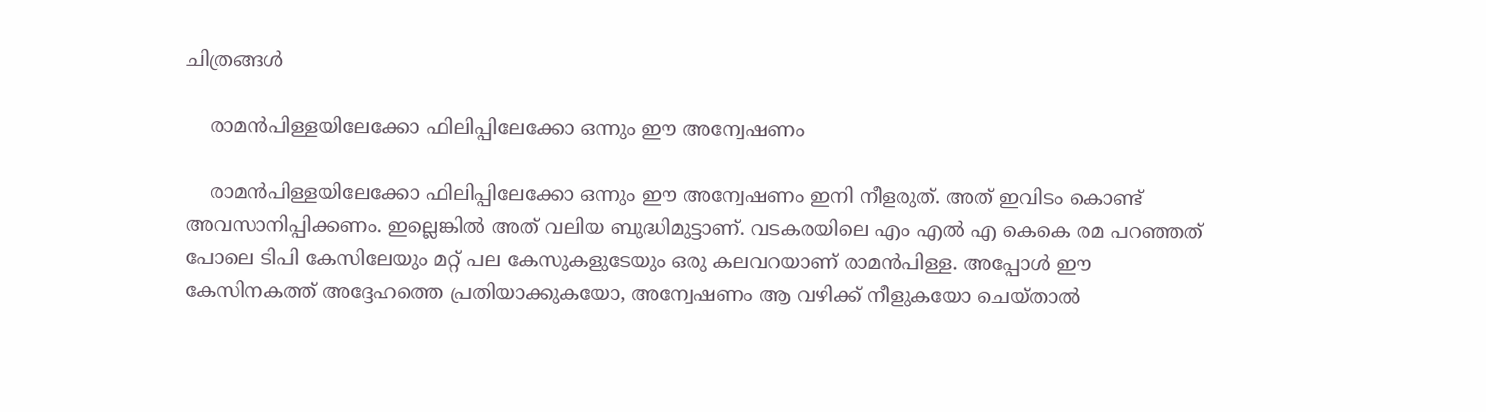ചിത്രങ്ങള്‍

    രാമന്‍പിള്ളയിലേക്കോ ഫിലിപ്പിലേക്കോ ഒന്നും ഈ അന്വേഷണം

    രാമന്‍പിള്ളയിലേക്കോ ഫിലിപ്പിലേക്കോ ഒന്നും ഈ അന്വേഷണം ഇനി നീളരുത്. അത് ഇവിടം കൊണ്ട് അവസാനിപ്പിക്കണം. ഇല്ലെങ്കില്‍ അത് വലിയ ബുദ്ധിമുട്ടാണ്. വടകരയിലെ എം എല്‍ എ കെകെ രമ പറഞ്ഞത് പോലെ ടിപി കേസിലേയും മറ്റ് പല കേസുകളുടേയും ഒരു കലവറയാണ് രാമന്‍പിള്ള. അപ്പോള്‍ ഈ കേസിനകത്ത് അദ്ദേഹത്തെ പ്രതിയാക്കുകയോ, അന്വേഷണം ആ വഴിക്ക് നീളുകയോ ചെയ്താല്‍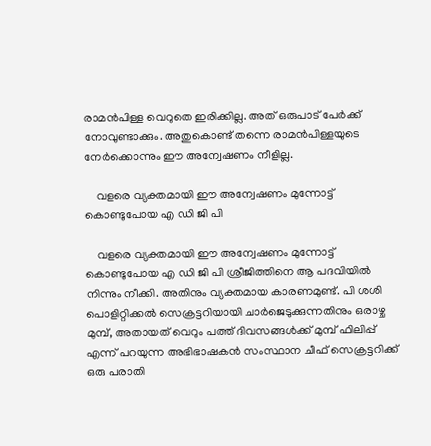രാമന്‍പിള്ള വെറുതെ ഇരിക്കില്ല. അത് ഒരുപാട് പേർക്ക് നോവുണ്ടാക്കും. അതുകൊണ്ട് തന്നെ രാമന്‍പിള്ളയുടെ നേർക്കൊന്നും ഈ അന്വേഷണം നീളില്ല.

    വളരെ വ്യക്തമായി ഈ അന്വേഷണം മുന്നോട്ട് കൊണ്ടുപോയ എ ഡി ജി പി

    വളരെ വ്യക്തമായി ഈ അന്വേഷണം മുന്നോട്ട് കൊണ്ടുപോയ എ ഡി ജി പി ശ്രീജിത്തിനെ ആ പദവിയില്‍ നിന്നും നീക്കി. അതിനും വ്യക്തമായ കാരണമുണ്ട്. പി ശശി പൊളിറ്റിക്കല്‍ സെക്രട്ടറിയായി ചാർജെടുക്കുന്നതിനും ഒരാഴ്ച മുമ്പ്, അതായത് വെറും പത്ത് ദിവസങ്ങള്‍ക്ക് മുമ്പ് ഫിലിപ്പ് എന്ന് പറയുന്ന അഭിഭാഷകന്‍ സംസ്ഥാന ചീഫ് സെക്രട്ടറിക്ക് ഒരു പരാതി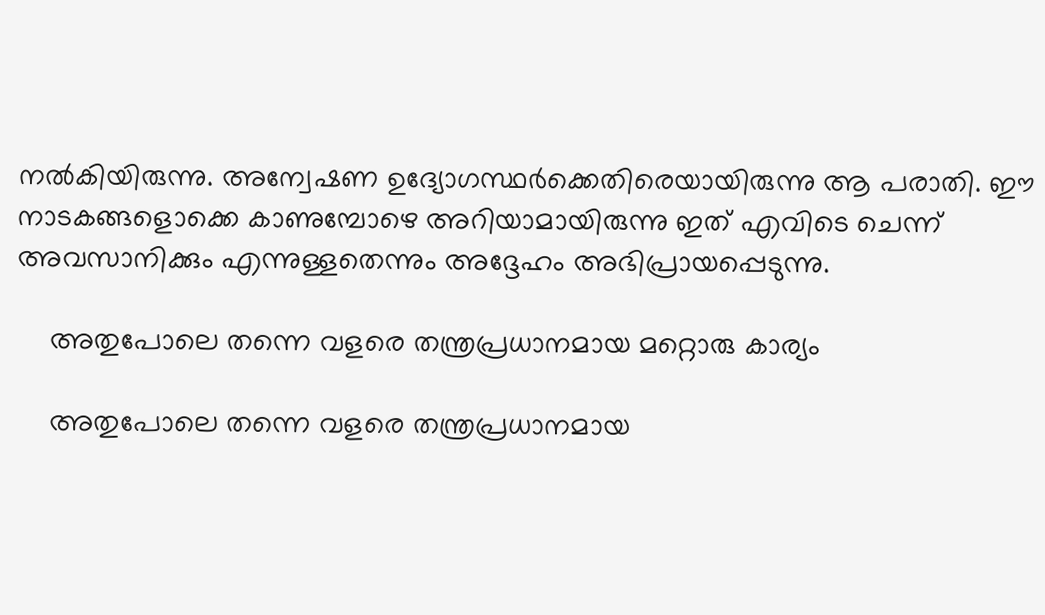നല്‍കിയിരുന്നു. അന്വേഷണ ഉദ്യോഗസ്ഥർക്കെതിരെയായിരുന്നു ആ പരാതി. ഈ നാടകങ്ങളൊക്കെ കാണുമ്പോഴെ അറിയാമായിരുന്നു ഇത് എവിടെ ചെന്ന് അവസാനിക്കും എന്നുള്ളതെന്നും അദ്ദേഹം അഭിപ്രായപ്പെടുന്നു.

    അതുപോലെ തന്നെ വളരെ തന്ത്രപ്രധാനമായ മറ്റൊരു കാര്യം

    അതുപോലെ തന്നെ വളരെ തന്ത്രപ്രധാനമായ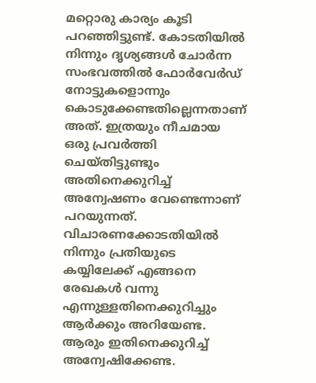മറ്റൊരു കാര്യം കൂടി പറഞ്ഞിട്ടുണ്ട്. കോടതിയില്‍ നിന്നും ദൃശ്യങ്ങള്‍ ചോർന്ന സംഭവത്തില്‍ ഫോർവേർഡ് നോട്ടുകളൊന്നും കൊടുക്കേണ്ടതില്ലെന്നതാണ് അത്. ഇത്രയും നീചമായ ഒരു പ്രവർത്തി ചെയ്തിട്ടുണ്ടും അതിനെക്കുറിച്ച് അന്വേഷണം വേണ്ടെന്നാണ് പറയുന്നത്. വിചാരണക്കോടതിയില്‍ നിന്നും പ്രതിയുടെ കയ്യിലേക്ക് എങ്ങനെ രേഖകള്‍ വന്നു എന്നുള്ളതിനെക്കുറിച്ചും ആർക്കും അറിയേണ്ട. ആരും ഇതിനെക്കുറിച്ച് അന്വേഷിക്കേണ്ട.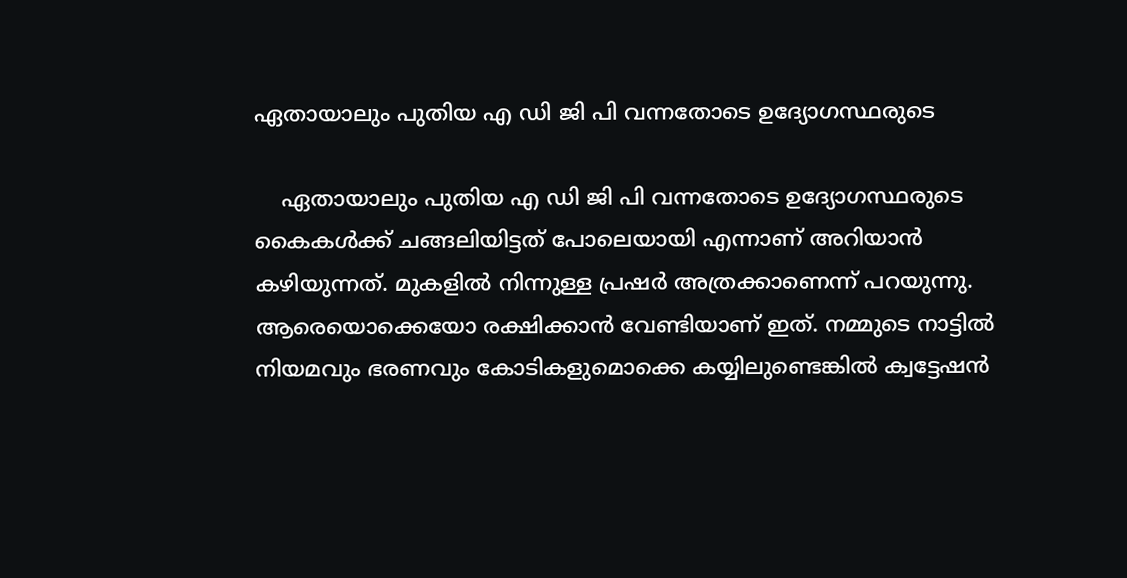ഏതായാലും പുതിയ എ ഡി ജി പി വന്നതോടെ ഉദ്യോഗസ്ഥരുടെ

    ഏതായാലും പുതിയ എ ഡി ജി പി വന്നതോടെ ഉദ്യോഗസ്ഥരുടെ കൈകള്‍ക്ക് ചങ്ങലിയിട്ടത് പോലെയായി എന്നാണ് അറിയാന്‍ കഴിയുന്നത്. മുകളില്‍ നിന്നുള്ള പ്രഷർ അത്രക്കാണെന്ന് പറയുന്നു. ആരെയൊക്കെയോ രക്ഷിക്കാന്‍ വേണ്ടിയാണ് ഇത്. നമ്മുടെ നാട്ടില്‍ നിയമവും ഭരണവും കോടികളുമൊക്കെ കയ്യിലുണ്ടെങ്കില്‍ ക്വട്ടേഷന്‍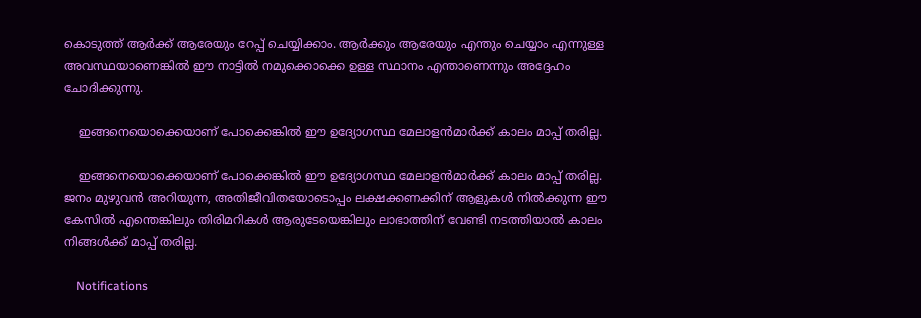കൊടുത്ത് ആർക്ക് ആരേയും റേപ്പ് ചെയ്യിക്കാം. ആർക്കും ആരേയും എന്തും ചെയ്യാം എന്നുള്ള അവസ്ഥയാണെങ്കില്‍ ഈ നാട്ടില്‍ നമുക്കൊക്കെ ഉള്ള സ്ഥാനം എന്താണെന്നും അദ്ദേഹം ചോദിക്കുന്നു.

    ഇങ്ങനെയൊക്കെയാണ് പോക്കെങ്കില്‍ ഈ ഉദ്യോഗസ്ഥ മേലാളന്‍മാർക്ക് കാലം മാപ്പ് തരില്ല.

    ഇങ്ങനെയൊക്കെയാണ് പോക്കെങ്കില്‍ ഈ ഉദ്യോഗസ്ഥ മേലാളന്‍മാർക്ക് കാലം മാപ്പ് തരില്ല. ജനം മുഴുവന്‍ അറിയുന്ന, അതിജീവിതയോടൊപ്പം ലക്ഷക്കണക്കിന് ആളുകള്‍ നില്‍ക്കുന്ന ഈ കേസില്‍ എന്തെങ്കിലും തിരിമറികള്‍ ആരുടേയെങ്കിലും ലാഭാത്തിന് വേണ്ടി നടത്തിയാല്‍ കാലം നിങ്ങള്‍ക്ക് മാപ്പ് തരില്ല.

    Notifications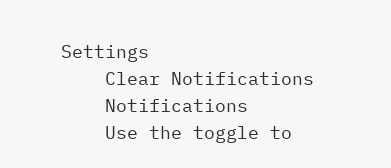Settings
    Clear Notifications
    Notifications
    Use the toggle to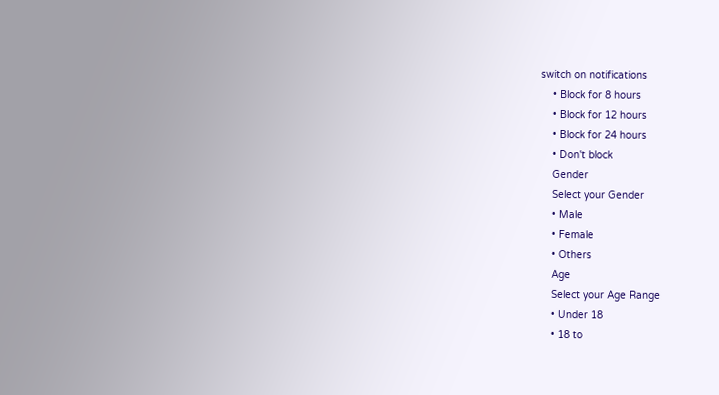switch on notifications
    • Block for 8 hours
    • Block for 12 hours
    • Block for 24 hours
    • Don't block
    Gender
    Select your Gender
    • Male
    • Female
    • Others
    Age
    Select your Age Range
    • Under 18
    • 18 to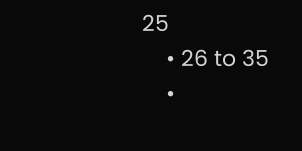25
    • 26 to 35
    •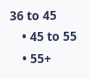36 to 45
    • 45 to 55
    • 55+